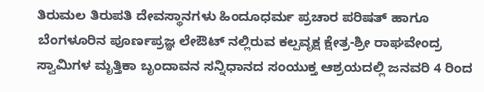ತಿರುಮಲ ತಿರುಪತಿ ದೇವಸ್ಥಾನಗಳು ಹಿಂದೂಧರ್ಮ ಪ್ರಚಾರ ಪರಿಷತ್ ಹಾಗೂ ಬೆಂಗಳೂರಿನ ಪೂರ್ಣಪ್ರಜ್ಞ ಲೇಔಟ್ ನಲ್ಲಿರುವ ಕಲ್ಪವೃಕ್ಷ ಕ್ಷೇತ್ರ-ಶ್ರೀ ರಾಘವೇಂದ್ರ ಸ್ವಾಮಿಗಳ ಮೃತ್ತಿಕಾ ಬೃಂದಾವನ ಸನ್ನಿಧಾನದ ಸಂಯುಕ್ತ ಆಶ್ರಯದಲ್ಲಿ ಜನವರಿ 4 ರಿಂದ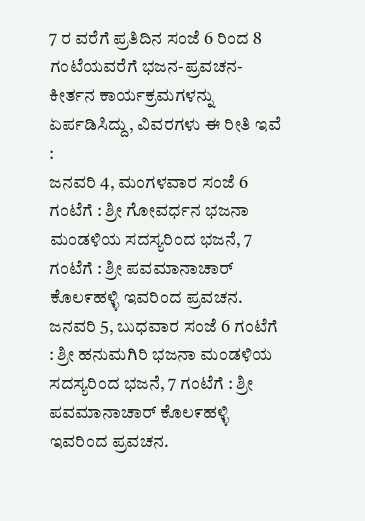7 ರ ವರೆಗೆ ಪ್ರತಿದಿನ ಸಂಜೆ 6 ರಿಂದ 8 ಗಂಟೆಯವರೆಗೆ ಭಜನ-ಪ್ರವಚನ-ಕೀರ್ತನ ಕಾರ್ಯಕ್ರಮಗಳನ್ನು ಏರ್ಪಡಿಸಿದ್ದು, ವಿವರಗಳು ಈ ರೀತಿ ಇವೆ :
ಜನವರಿ 4, ಮಂಗಳವಾರ ಸಂಜೆ 6 ಗಂಟೆಗೆ : ಶ್ರೀ ಗೋವರ್ಧನ ಭಜನಾ ಮಂಡಳಿಯ ಸದಸ್ಯರಿಂದ ಭಜನೆ, 7 ಗಂಟೆಗೆ : ಶ್ರೀ ಪವಮಾನಾಚಾರ್ ಕೊಲ೯ಹಳ್ಳಿ ಇವರಿಂದ ಪ್ರವಚನ.
ಜನವರಿ 5, ಬುಧವಾರ ಸಂಜೆ 6 ಗಂಟೆಗೆ : ಶ್ರೀ ಹನುಮಗಿರಿ ಭಜನಾ ಮಂಡಳಿಯ ಸದಸ್ಯರಿಂದ ಭಜನೆ, 7 ಗಂಟೆಗೆ : ಶ್ರೀ ಪವಮಾನಾಚಾರ್ ಕೊಲ೯ಹಳ್ಳಿ ಇವರಿಂದ ಪ್ರವಚನ.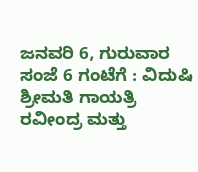ಜನವರಿ 6, ಗುರುವಾರ ಸಂಜೆ 6 ಗಂಟೆಗೆ : ವಿದುಷಿ ಶ್ರೀಮತಿ ಗಾಯತ್ರಿ ರವೀಂದ್ರ ಮತ್ತು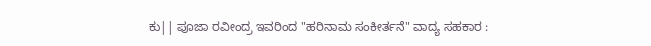ಕು|| ಪೂಜಾ ರವೀಂದ್ರ ಇವರಿಂದ "ಹರಿನಾಮ ಸಂಕೀರ್ತನೆ" ವಾದ್ಯ ಸಹಕಾರ :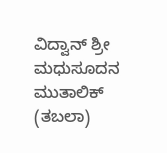ವಿದ್ವಾನ್ ಶ್ರೀ ಮಧುಸೂದನ ಮುತಾಲಿಕ್ (ತಬಲಾ)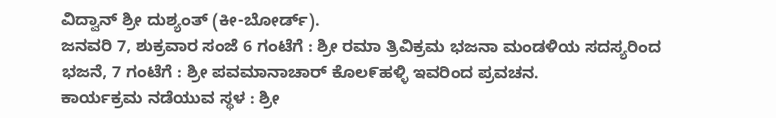ವಿದ್ವಾನ್ ಶ್ರೀ ದುಶ್ಯಂತ್ (ಕೀ-ಬೋರ್ಡ್).
ಜನವರಿ 7, ಶುಕ್ರವಾರ ಸಂಜೆ 6 ಗಂಟೆಗೆ : ಶ್ರೀ ರಮಾ ತ್ರಿವಿಕ್ರಮ ಭಜನಾ ಮಂಡಳಿಯ ಸದಸ್ಯರಿಂದ ಭಜನೆ, 7 ಗಂಟೆಗೆ : ಶ್ರೀ ಪವಮಾನಾಚಾರ್ ಕೊಲ೯ಹಳ್ಳಿ ಇವರಿಂದ ಪ್ರವಚನ.
ಕಾರ್ಯಕ್ರಮ ನಡೆಯುವ ಸ್ಥಳ : ಶ್ರೀ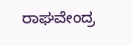ರಾಘವೇಂದ್ರ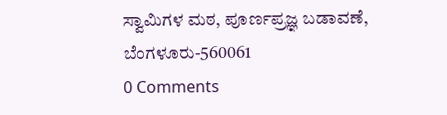ಸ್ವಾಮಿಗಳ ಮಠ, ಪೂರ್ಣಪ್ರಜ್ಞ ಬಡಾವಣೆ, ಬೆಂಗಳೂರು-560061
0 Comments